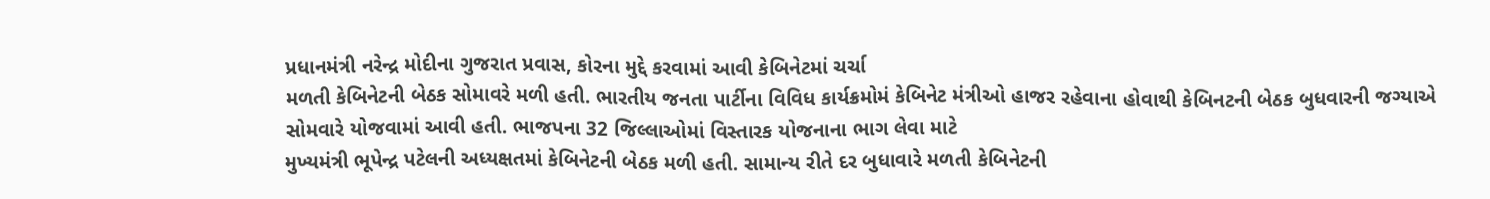પ્રધાનમંત્રી નરેન્દ્ર મોદીના ગુજરાત પ્રવાસ, કોરના મુદ્દે કરવામાં આવી કેબિનેટમાં ચર્ચા
મળતી કેબિનેટની બેઠક સોમાવરે મળી હતી. ભારતીય જનતા પાર્ટીના વિવિધ કાર્યક્રમોમં કેબિનેટ મંત્રીઓ હાજર રહેવાના હોવાથી કેબિનટની બેઠક બુધવારની જગ્યાએ સોમવારે યોજવામાં આવી હતી. ભાજપના 32 જિલ્લાઓમાં વિસ્તારક યોજનાના ભાગ લેવા માટે
મુખ્યમંત્રી ભૂપેન્દ્ર પટેલની અધ્યક્ષતમાં કેબિનેટની બેઠક મળી હતી. સામાન્ય રીતે દર બુધાવારે મળતી કેબિનેટની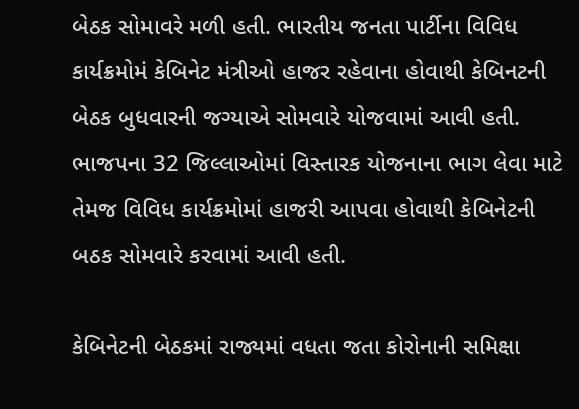બેઠક સોમાવરે મળી હતી. ભારતીય જનતા પાર્ટીના વિવિધ કાર્યક્રમોમં કેબિનેટ મંત્રીઓ હાજર રહેવાના હોવાથી કેબિનટની બેઠક બુધવારની જગ્યાએ સોમવારે યોજવામાં આવી હતી. ભાજપના 32 જિલ્લાઓમાં વિસ્તારક યોજનાના ભાગ લેવા માટે તેમજ વિવિધ કાર્યક્રમોમાં હાજરી આપવા હોવાથી કેબિનેટની બઠક સોમવારે કરવામાં આવી હતી.

કેબિનેટની બેઠકમાં રાજ્યમાં વધતા જતા કોરોનાની સમિક્ષા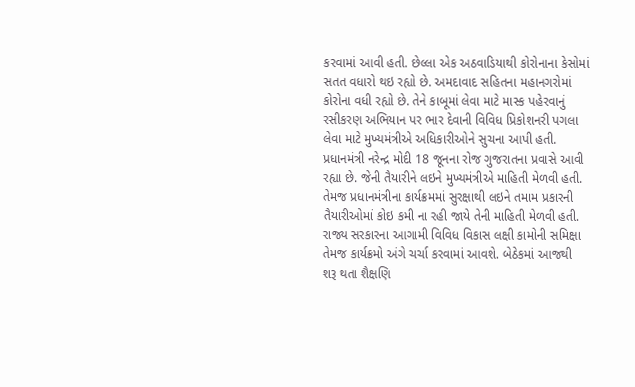કરવામાં આવી હતી. છેલ્લા એક અઠવાડિયાથી કોરોનાના કેસોમાં સતત વધારો થઇ રહ્યો છે. અમદાવાદ સહિતના મહાનગરોમાં કોરોના વધી રહ્યો છે. તેને કાબૂમાં લેવા માટે માસ્ક પહેરવાનું રસીકરણ અભિયાન પર ભાર દેવાની વિવિધ પ્રિકોશનરી પગલા લેવા માટે મુખ્યમંત્રીએ અધિકારીઓને સુચના આપી હતી.
પ્રધાનમંત્રી નરેન્દ્ર મોદી 18 જૂનના રોજ ગુજરાતના પ્રવાસે આવી રહ્યા છે. જેની તૈયારીને લઇને મુખ્યમંત્રીએ માહિતી મેળવી હતી. તેમજ પ્રધાનમંત્રીના કાર્યક્રમમાં સુરક્ષાથી લઇને તમામ પ્રકારની તૈયારીઓમાં કોઇ કમી ના રહી જાયે તેની માહિતી મેળવી હતી.
રાજ્ય સરકારના આગામી વિવિધ વિકાસ લક્ષી કામોની સમિક્ષા તેમજ કાર્યક્રમો અંગે ચર્ચા કરવામાં આવશે. બેઠેકમાં આજથી શરૂ થતા શૈક્ષણિ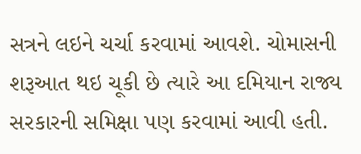સત્રને લઇને ચર્ચા કરવામાં આવશે. ચોમાસની શરૂઆત થઇ ચૂકી છે ત્યારે આ દમિયાન રાજ્ય સરકારની સમિક્ષા પણ કરવામાં આવી હતી.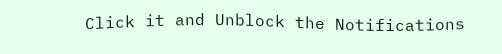Click it and Unblock the Notifications